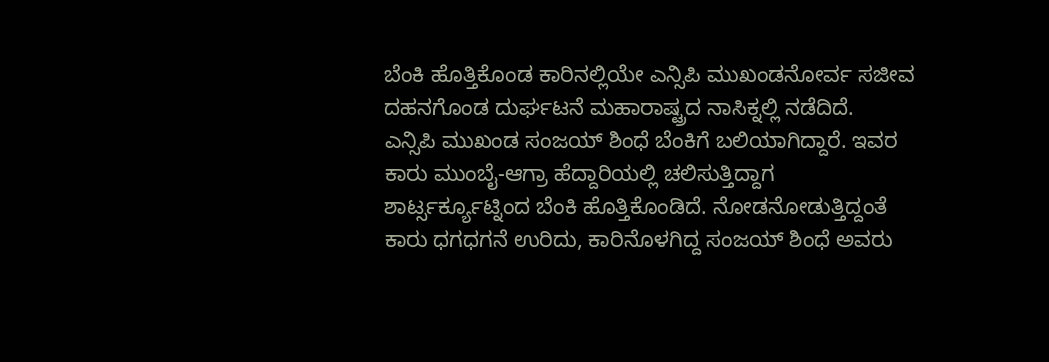ಬೆಂಕಿ ಹೊತ್ತಿಕೊಂಡ ಕಾರಿನಲ್ಲಿಯೇ ಎನ್ಸಿಪಿ ಮುಖಂಡನೋರ್ವ ಸಜೀವ ದಹನಗೊಂಡ ದುರ್ಘಟನೆ ಮಹಾರಾಷ್ಟ್ರದ ನಾಸಿಕ್ನಲ್ಲಿ ನಡೆದಿದೆ.
ಎನ್ಸಿಪಿ ಮುಖಂಡ ಸಂಜಯ್ ಶಿಂಧೆ ಬೆಂಕಿಗೆ ಬಲಿಯಾಗಿದ್ದಾರೆ. ಇವರ ಕಾರು ಮುಂಬೈ-ಆಗ್ರಾ ಹೆದ್ದಾರಿಯಲ್ಲಿ ಚಲಿಸುತ್ತಿದ್ದಾಗ ಶಾರ್ಟ್ಸರ್ಕ್ಯೂಟ್ನಿಂದ ಬೆಂಕಿ ಹೊತ್ತಿಕೊಂಡಿದೆ. ನೋಡನೋಡುತ್ತಿದ್ದಂತೆ ಕಾರು ಧಗಧಗನೆ ಉರಿದು, ಕಾರಿನೊಳಗಿದ್ದ ಸಂಜಯ್ ಶಿಂಧೆ ಅವರು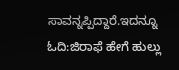ಸಾವನ್ನಪ್ಪಿದ್ದಾರೆ.ಇದನ್ನೂ ಓದಿ:ಜಿರಾಫೆ ಹೇಗೆ ಹುಲ್ಲು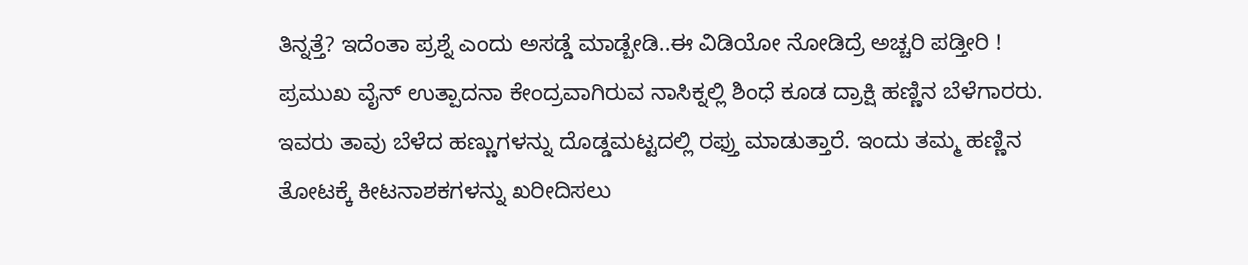ತಿನ್ನತ್ತೆ? ಇದೆಂತಾ ಪ್ರಶ್ನೆ ಎಂದು ಅಸಡ್ಡೆ ಮಾಡ್ಬೇಡಿ..ಈ ವಿಡಿಯೋ ನೋಡಿದ್ರೆ ಅಚ್ಚರಿ ಪಡ್ತೀರಿ !
ಪ್ರಮುಖ ವೈನ್ ಉತ್ಪಾದನಾ ಕೇಂದ್ರವಾಗಿರುವ ನಾಸಿಕ್ನಲ್ಲಿ ಶಿಂಧೆ ಕೂಡ ದ್ರಾಕ್ಷಿ ಹಣ್ಣಿನ ಬೆಳೆಗಾರರು. ಇವರು ತಾವು ಬೆಳೆದ ಹಣ್ಣುಗಳನ್ನು ದೊಡ್ಡಮಟ್ಟದಲ್ಲಿ ರಫ್ತು ಮಾಡುತ್ತಾರೆ. ಇಂದು ತಮ್ಮ ಹಣ್ಣಿನ ತೋಟಕ್ಕೆ ಕೀಟನಾಶಕಗಳನ್ನು ಖರೀದಿಸಲು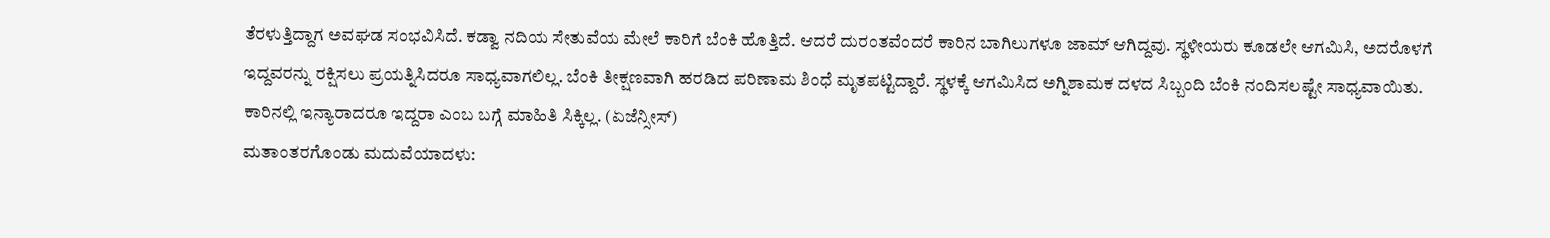ತೆರಳುತ್ತಿದ್ದಾಗ ಅವಘಡ ಸಂಭವಿಸಿದೆ. ಕಡ್ವಾ ನದಿಯ ಸೇತುವೆಯ ಮೇಲೆ ಕಾರಿಗೆ ಬೆಂಕಿ ಹೊತ್ತಿದೆ. ಆದರೆ ದುರಂತವೆಂದರೆ ಕಾರಿನ ಬಾಗಿಲುಗಳೂ ಜಾಮ್ ಆಗಿದ್ದವು. ಸ್ಥಳೀಯರು ಕೂಡಲೇ ಆಗಮಿಸಿ, ಅದರೊಳಗೆ ಇದ್ದವರನ್ನು ರಕ್ಷಿಸಲು ಪ್ರಯತ್ನಿಸಿದರೂ ಸಾಧ್ಯವಾಗಲಿಲ್ಲ. ಬೆಂಕಿ ತೀಕ್ಷಣವಾಗಿ ಹರಡಿದ ಪರಿಣಾಮ ಶಿಂಧೆ ಮೃತಪಟ್ಟಿದ್ದಾರೆ. ಸ್ಥಳಕ್ಕೆ ಆಗಮಿಸಿದ ಅಗ್ನಿಶಾಮಕ ದಳದ ಸಿಬ್ಬಂದಿ ಬೆಂಕಿ ನಂದಿಸಲಷ್ಟೇ ಸಾಧ್ಯವಾಯಿತು. ಕಾರಿನಲ್ಲಿ ಇನ್ಯಾರಾದರೂ ಇದ್ದರಾ ಎಂಬ ಬಗ್ಗೆ ಮಾಹಿತಿ ಸಿಕ್ಕಿಲ್ಲ. (ಏಜೆನ್ಸೀಸ್)
ಮತಾಂತರಗೊಂಡು ಮದುವೆಯಾದಳು: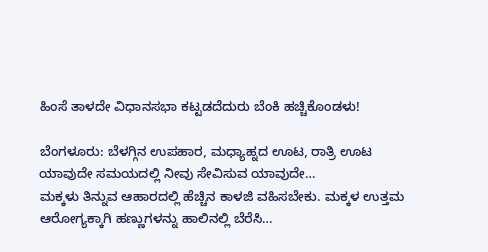ಹಿಂಸೆ ತಾಳದೇ ವಿಧಾನಸಭಾ ಕಟ್ಟಡದೆದುರು ಬೆಂಕಿ ಹಚ್ಚಿಕೊಂಡಳು!

ಬೆಂಗಳೂರು: ಬೆಳಗ್ಗಿನ ಉಪಹಾರ, ಮಧ್ಯಾಹ್ನದ ಊಟ, ರಾತ್ರಿ ಊಟ ಯಾವುದೇ ಸಮಯದಲ್ಲಿ ನೀವು ಸೇವಿಸುವ ಯಾವುದೇ…
ಮಕ್ಕಳು ತಿನ್ನುವ ಆಹಾರದಲ್ಲಿ ಹೆಚ್ಚಿನ ಕಾಳಜಿ ವಹಿಸಬೇಕು. ಮಕ್ಕಳ ಉತ್ತಮ ಆರೋಗ್ಯಕ್ಕಾಗಿ ಹಣ್ಣುಗಳನ್ನು ಹಾಲಿನಲ್ಲಿ ಬೆರೆಸಿ…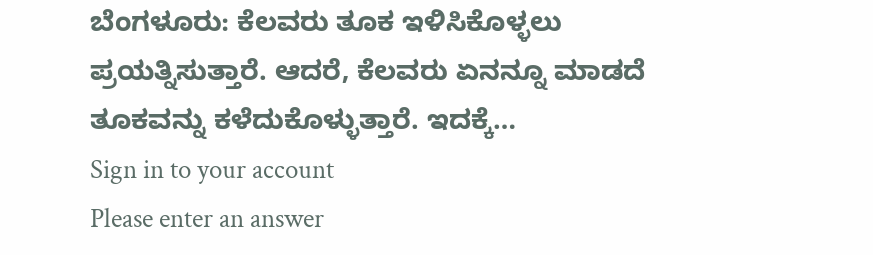ಬೆಂಗಳೂರು: ಕೆಲವರು ತೂಕ ಇಳಿಸಿಕೊಳ್ಳಲು ಪ್ರಯತ್ನಿಸುತ್ತಾರೆ. ಆದರೆ, ಕೆಲವರು ಏನನ್ನೂ ಮಾಡದೆ ತೂಕವನ್ನು ಕಳೆದುಕೊಳ್ಳುತ್ತಾರೆ. ಇದಕ್ಕೆ…
Sign in to your account
Please enter an answer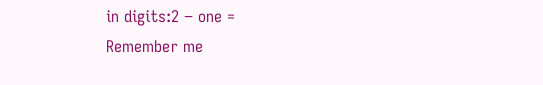in digits:2 − one =
Remember me